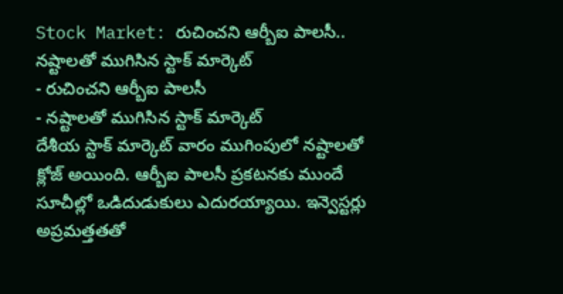Stock Market: రుచించని ఆర్బీఐ పాలసీ.. నష్టాలతో ముగిసిన స్టాక్ మార్కెట్
- రుచించని ఆర్బీఐ పాలసీ
- నష్టాలతో ముగిసిన స్టాక్ మార్కెట్
దేశీయ స్టాక్ మార్కెట్ వారం ముగింపులో నష్టాలతో క్లోజ్ అయింది. ఆర్బీఐ పాలసీ ప్రకటనకు ముందే సూచీల్లో ఒడిదుడుకులు ఎదురయ్యాయి. ఇన్వెస్టర్లు అప్రమత్తతతో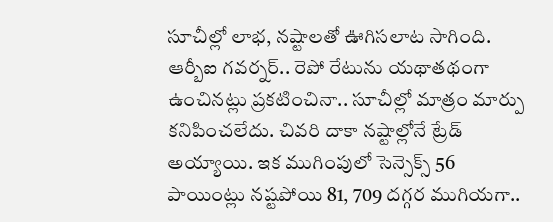సూచీల్లో లాభ, నష్టాలతో ఊగిసలాట సాగింది. ఆర్బీఐ గవర్నర్.. రెపో రేటును యథాతథంగా ఉంచినట్లు ప్రకటించినా.. సూచీల్లో మాత్రం మార్పు కనిపించలేదు. చివరి దాకా నష్టాల్లోనే ట్రేడ్ అయ్యాయి. ఇక ముగింపులో సెన్సెక్స్ 56 పాయింట్లు నష్టపోయి 81, 709 దగ్గర ముగియగా..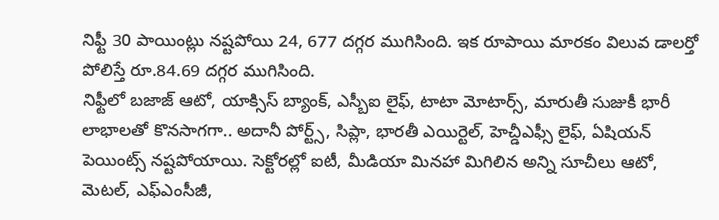నిఫ్టీ 30 పాయింట్లు నష్టపోయి 24, 677 దగ్గర ముగిసింది. ఇక రూపాయి మారకం విలువ డాలర్తో పోలిస్తే రూ.84.69 దగ్గర ముగిసింది.
నిఫ్టీలో బజాజ్ ఆటో, యాక్సిస్ బ్యాంక్, ఎస్బీఐ లైఫ్, టాటా మోటార్స్, మారుతీ సుజుకీ భారీ లాభాలతో కొనసాగగా.. అదానీ పోర్ట్స్, సిప్లా, భారతీ ఎయిర్టెల్, హెచ్డీఎఫ్సీ లైఫ్, ఏషియన్ పెయింట్స్ నష్టపోయాయి. సెక్టోరల్లో ఐటీ, మీడియా మినహా మిగిలిన అన్ని సూచీలు ఆటో, మెటల్, ఎఫ్ఎంసీజీ,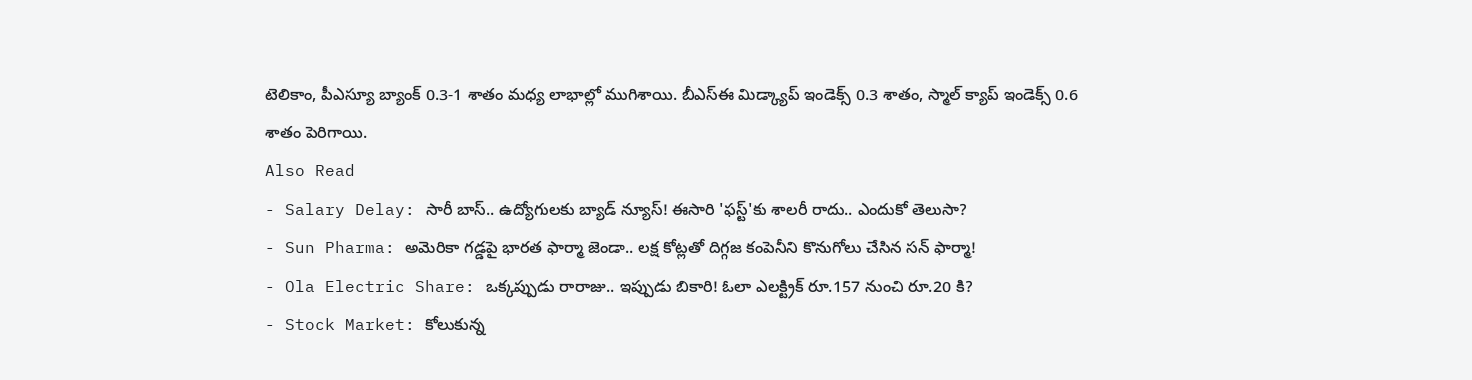టెలికాం, పీఎస్యూ బ్యాంక్ 0.3-1 శాతం మధ్య లాభాల్లో ముగిశాయి. బీఎస్ఈ మిడ్క్యాప్ ఇండెక్స్ 0.3 శాతం, స్మాల్ క్యాప్ ఇండెక్స్ 0.6 శాతం పెరిగాయి.
Also Read
- Salary Delay: సారీ బాస్.. ఉద్యోగులకు బ్యాడ్ న్యూస్! ఈసారి 'ఫస్ట్'కు శాలరీ రాదు.. ఎందుకో తెలుసా?
- Sun Pharma: అమెరికా గడ్డపై భారత ఫార్మా జెండా.. లక్ష కోట్లతో దిగ్గజ కంపెనీని కొనుగోలు చేసిన సన్ ఫార్మా!
- Ola Electric Share: ఒక్కప్పుడు రారాజు.. ఇప్పుడు బికారి! ఓలా ఎలక్ట్రిక్ రూ.157 నుంచి రూ.20 కి?
- Stock Market: కోలుకున్న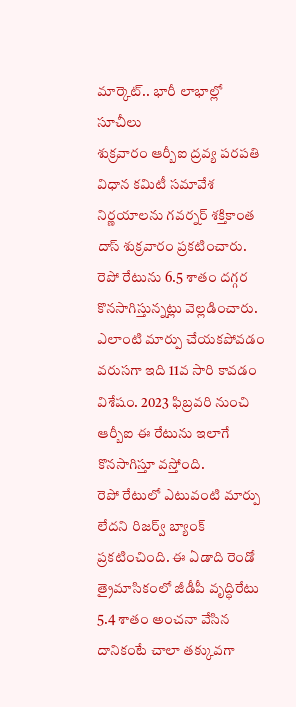మార్కెట్.. భారీ లాభాల్లో సూచీలు
శుక్రవారం ఆర్బీఐ ద్రవ్య పరపతి విధాన కమిటీ సమావేశ నిర్ణయాలను గవర్నర్ శక్తికాంత దాస్ శుక్రవారం ప్రకటించారు. రెపో రేటును 6.5 శాతం దగ్గర కొనసాగిస్తున్నట్లు వెల్లడించారు. ఎలాంటి మార్పు చేయకపోవడం వరుసగా ఇది 11వ సారి కావడం విశేషం. 2023 ఫిబ్రవరి నుంచి ఆర్బీఐ ఈ రేటును ఇలాగే కొనసాగిస్తూ వస్తోంది.
రెపో రేటులో ఎటువంటి మార్పు లేదని రిజర్వ్ బ్యాంక్ ప్రకటించింది. ఈ ఏడాది రెండో త్రైమాసికంలో జీడీపీ వృద్ధిరేటు 5.4 శాతం అంచనా వేసిన దానికంటే చాలా తక్కువగా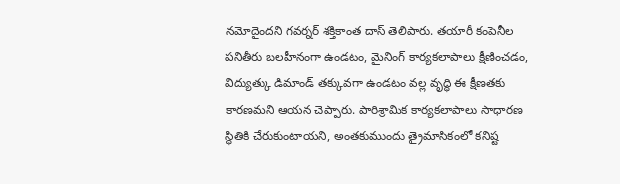నమోదైందని గవర్నర్ శక్తికాంత దాస్ తెలిపారు. తయారీ కంపెనీల పనితీరు బలహీనంగా ఉండటం, మైనింగ్ కార్యకలాపాలు క్షీణించడం, విద్యుత్కు డిమాండ్ తక్కువగా ఉండటం వల్ల వృద్ధి ఈ క్షీణతకు కారణమని ఆయన చెప్పారు. పారిశ్రామిక కార్యకలాపాలు సాధారణ స్థితికి చేరుకుంటాయని, అంతకుముందు త్రైమాసికంలో కనిష్ట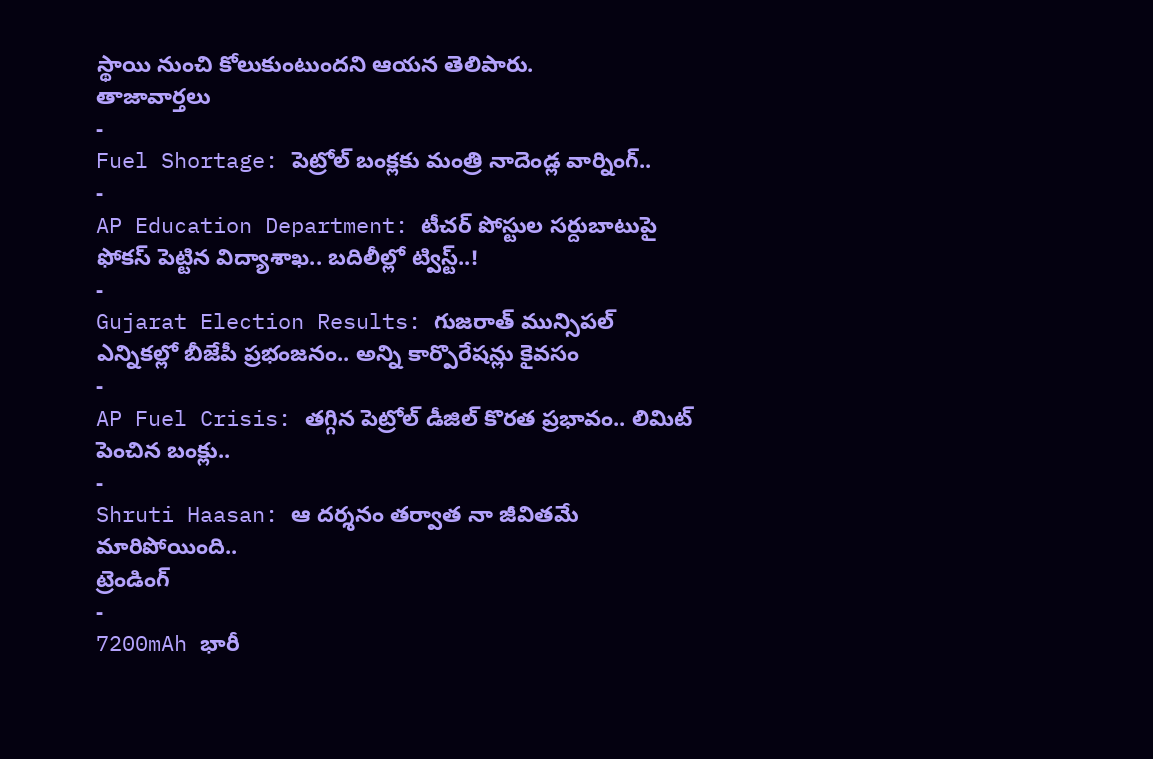స్థాయి నుంచి కోలుకుంటుందని ఆయన తెలిపారు.
తాజావార్తలు
-
Fuel Shortage: పెట్రోల్ బంక్లకు మంత్రి నాదెండ్ల వార్నింగ్..
-
AP Education Department: టీచర్ పోస్టుల సర్దుబాటుపై ఫోకస్ పెట్టిన విద్యాశాఖ.. బదిలీల్లో ట్విస్ట్..!
-
Gujarat Election Results: గుజరాత్ మున్సిపల్ ఎన్నికల్లో బీజేపీ ప్రభంజనం.. అన్ని కార్పొరేషన్లు కైవసం
-
AP Fuel Crisis: తగ్గిన పెట్రోల్ డీజిల్ కొరత ప్రభావం.. లిమిట్ పెంచిన బంక్లు..
-
Shruti Haasan: ఆ దర్శనం తర్వాత నా జీవితమే మారిపోయింది..
ట్రెండింగ్
-
7200mAh భారీ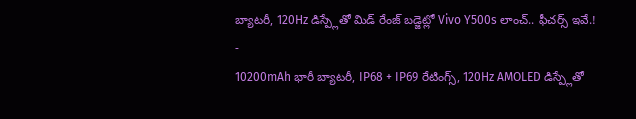బ్యాటరీ, 120Hz డిస్ప్లేతో మిడ్ రేంజ్ బడ్జెట్లో Vivo Y500s లాంచ్.. ఫీచర్స్ ఇవే.!
-
10200mAh భారీ బ్యాటరీ, IP68 + IP69 రేటింగ్స్, 120Hz AMOLED డిస్ప్లేతో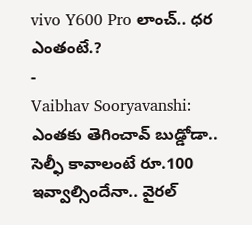vivo Y600 Pro లాంచ్.. ధర ఎంతంటే.?
-
Vaibhav Sooryavanshi: ఎంతకు తెగించావ్ బుడ్డోడా.. సెల్ఫీ కావాలంటే రూ.100 ఇవ్వాల్సిందేనా.. వైరల్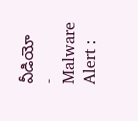వీడియో
-
Malware Alert :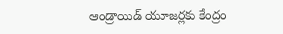ఆండ్రాయిడ్ యూజర్లకు కేంద్రం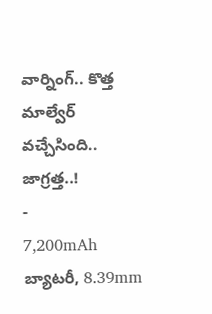వార్నింగ్.. కొత్త మాల్వేర్ వచ్చేసింది.. జాగ్రత్త..!
-
7,200mAh బ్యాటరీ, 8.39mm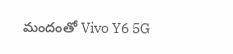మందంతో Vivo Y6 5G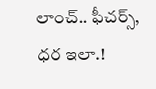లాంచ్.. ఫీచర్స్, ధర ఇలా.!